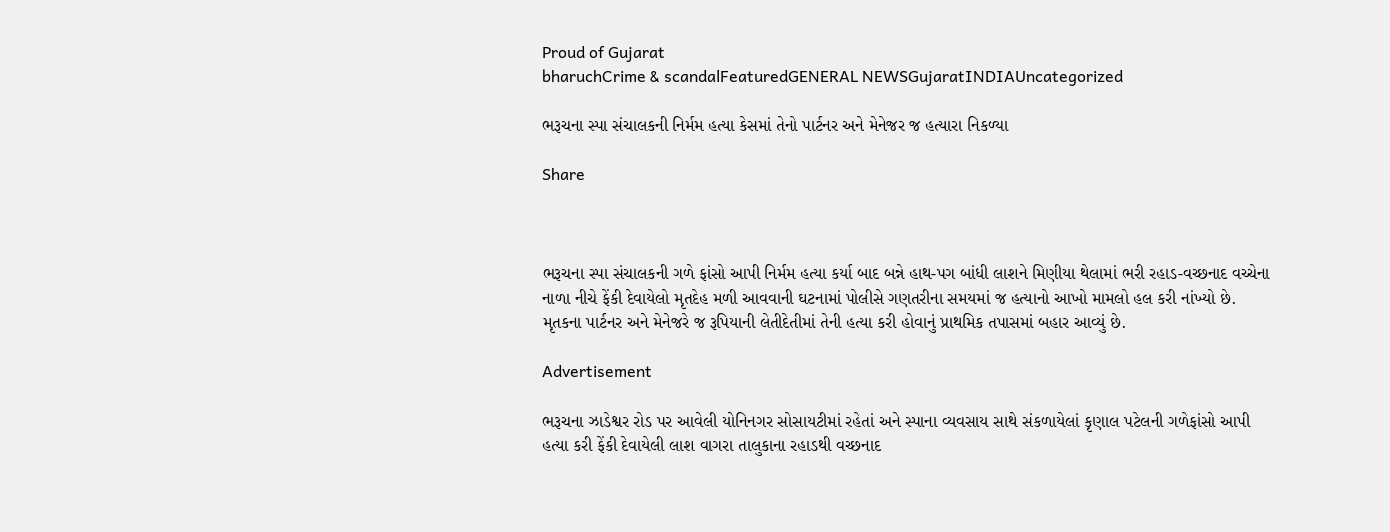Proud of Gujarat
bharuchCrime & scandalFeaturedGENERAL NEWSGujaratINDIAUncategorized

ભરૂચના સ્પા સંચાલકની નિર્મમ હત્યા કેસમાં તેનો પાર્ટનર અને મેનેજર જ હત્યારા નિકળ્યા

Share



ભરૂચના સ્પા સંચાલકની ગળે ફાંસો આપી નિર્મમ હત્યા કર્યા બાદ બન્ને હાથ-પગ બાંધી લાશને મિણીયા થેલામાં ભરી રહાડ-વચ્છનાદ વચ્ચેના નાળા નીચે ફેંકી દેવાયેલો મૃતદેહ મળી આવવાની ઘટનામાં પોલીસે ગણતરીના સમયમાં જ હત્યાનો આખો મામલો હલ કરી નાંખ્યો છે. મૃતકના પાર્ટનર અને મેનેજરે જ રૂપિયાની લેતીદેતીમાં તેની હત્યા કરી હોવાનું પ્રાથમિક તપાસમાં બહાર આવ્યું છે.

Advertisement

ભરૂચના ઝાડેશ્વર રોડ પર આવેલી યોનિનગર સોસાયટીમાં રહેતાં અને સ્પાના વ્યવસાય સાથે સંકળાયેલાં કૃણાલ પટેલની ગળેફાંસો આપી હત્યા કરી ફેંકી દેવાયેલી લાશ વાગરા તાલુકાના રહાડથી વચ્છનાદ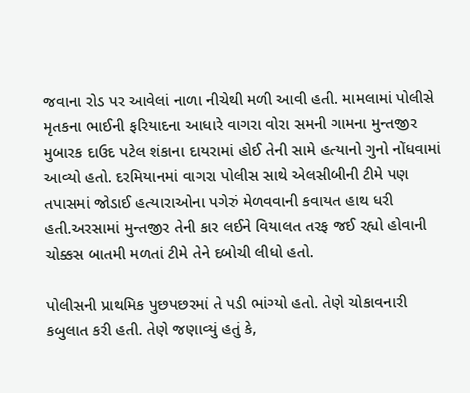જવાના રોડ પર આવેલાં નાળા નીચેથી મળી આવી હતી. મામલામાં પોલીસે મૃતકના ભાઈની ફરિયાદના આધારે વાગરા વોરા સમની ગામના મુન્તજીર મુબારક દાઉદ પટેલ શંકાના દાયરામાં હોઈ તેની સામે હત્યાનો ગુનો નોંધવામાં આવ્યો હતો. દરમિયાનમાં વાગરા પોલીસ સાથે એલસીબીની ટીમે પણ તપાસમાં જોડાઈ હત્યારાઓના પગેરું મેળવવાની કવાયત હાથ ધરી હતી.અરસામાં મુન્તજીર તેની કાર લઈને વિયાલત તરફ જઈ રહ્યો હોવાની ચોક્કસ બાતમી મળતાં ટીમે તેને દબોચી લીધો હતો.

પોલીસની પ્રાથમિક પુછપછરમાં તે પડી ભાંગ્યો હતો. તેણે ચોકાવનારી કબુલાત કરી હતી. તેણે જણાવ્યું હતું કે,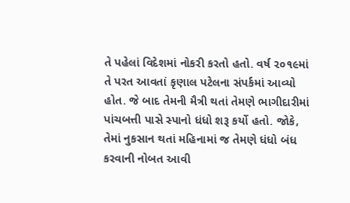તે પહેલાં વિદેશમાં નોકરી કરતો હતો. વર્ષ ૨૦૧૯માં તે પરત આવતાં કૃણાલ પટેલના સંપર્કમાં આવ્યો હોત. જે બાદ તેમની મૈત્રી થતાં તેમણે ભાગીદારીમાં પાંચબત્તી પાસે સ્પાનો ધંધો શરૂ કર્યો હતો. જોકે, તેમાં નુકસાન થતાં મહિનામાં જ તેમણે ધંધો બંધ કરવાની નોબત આવી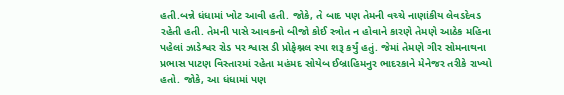હતી.બન્ને ધંધામાં ખોટ આવી હતી. જોકે, તે બાદ પણ તેમની વચ્ચે નાણાંકીય લેવડદેવડ રહેતી હતી. તેમની પાસે આવકનો બીજો કોઈ સ્ત્રોત ન હોવાને કારણે તેમણે આઠેક મહિના પહેલાં ઝાડેશ્વર રોડ પર શ્વાસ ડી પ્રોફેશ્નલ સ્પા શરૂ કર્યું હતું. જેમાં તેમણે ગીર સોમનાથના પ્રભાસ પાટણ વિસ્તારમાં રહેતા મહંમદ સોયેબ ઈબ્રાહિમનુર ભાદરકાને મેનેજર તરીકે રાખ્યો હતો. જોકે, આ ધંધામાં પણ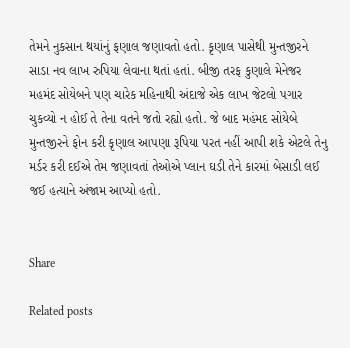તેમને નુકસાન થયાંનું ફણાલ જણાવતો હતો. કૃણાલ પાસેથી મુન્તજીરને સાડા નવ લાખ રુપિયા લેવાના થતાં હતાં. બીજી તરફ કુણાલે મેનેજર મહમંદ સોયેબને પણ ચારેક મહિનાથી અંદાજે એક લાખ જેટલો પગાર ચુકવ્યો ન હોઈ તે તેના વતને જતો રહ્યો હતો. જે બાદ મહંમદ સોયેબે મુન્તજીરને ફોન કરી કૃણાલ આપણા રૂપિયા પરત નહીં આપી શકે એટલે તેનુ મર્ડર કરી દઈએ તેમ જણાવતાં તેઓએ પ્લાન ઘડી તેને કારમાં બેસાડી લઈ જઈ હત્યાને અંજામ આપ્યો હતો.


Share

Related posts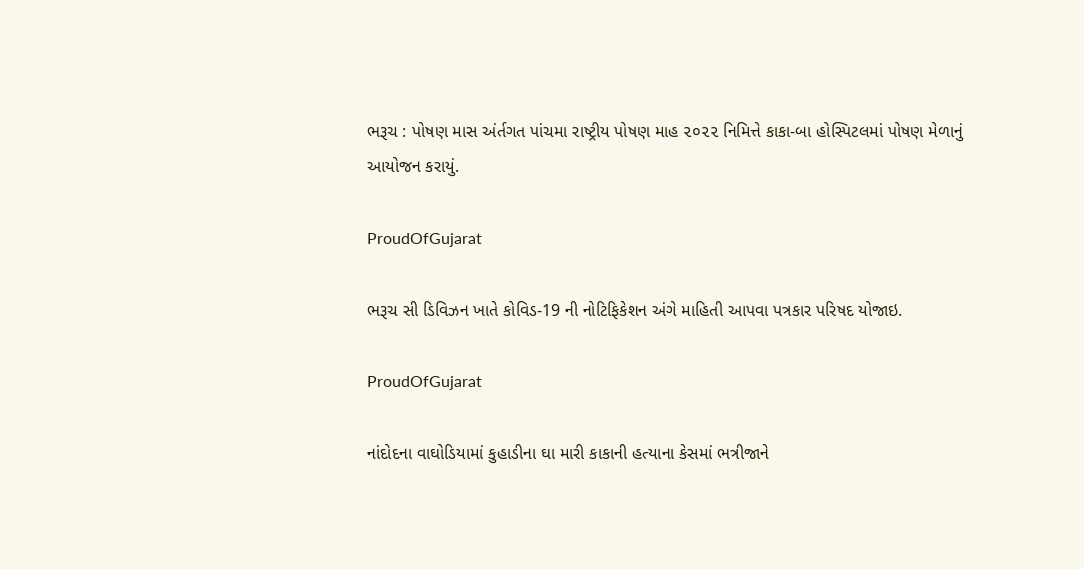ભરૂચ : પોષણ માસ અંર્તગત પાંચમા રાષ્ટ્રીય પોષણ માહ ૨૦૨૨ નિમિત્તે કાકા-બા હોસ્પિટલમાં પોષણ મેળાનું આયોજન કરાયું.

ProudOfGujarat

ભરૂચ સી ડિવિઝન ખાતે કોવિડ-19 ની નોટિફિકેશન અંગે માહિતી આપવા પત્રકાર પરિષદ યોજાઇ.

ProudOfGujarat

નાંદોદના વાઘોડિયામાં કુહાડીના ઘા મારી કાકાની હત્યાના કેસમાં ભત્રીજાને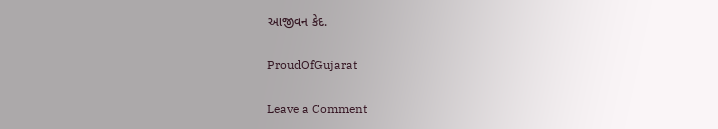આજીવન કેદ.

ProudOfGujarat

Leave a Comment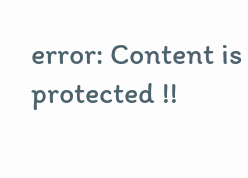error: Content is protected !!